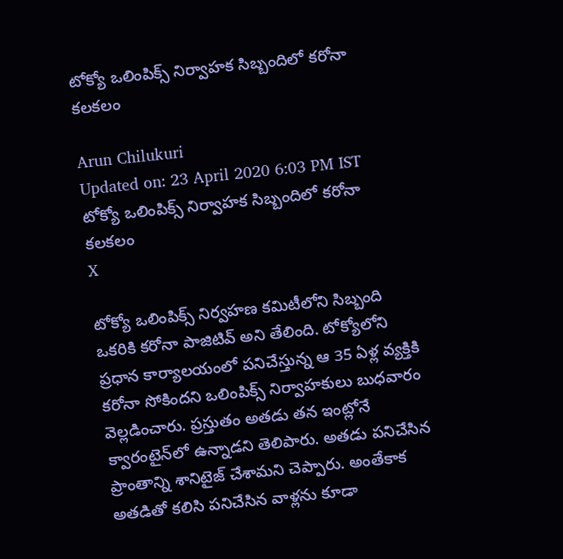టోక్యో ఒలింపిక్స్ నిర్వాహక సిబ్బందిలో కరోనా కలకలం

Arun Chilukuri
Updated on: 23 April 2020 6:03 PM IST
టోక్యో ఒలింపిక్స్ నిర్వాహక సిబ్బందిలో కరోనా కలకలం
X

టోక్యో ఒలింపిక్స్‌ నిర్వహణ కమిటీలోని సిబ్బంది ఒకరికి కరోనా పాజిటివ్‌ అని తేలింది. టోక్యోలోని ప్రధాన కార్యాలయంలో పనిచేస్తున్న ఆ 35 ఏళ్ల వ్యక్తికి కరోనా సోకిందని ఒలింపిక్స్‌ నిర్వాహకులు బుధవారం వెల్లడించారు. ప్రస్తుతం అతడు తన ఇంట్లోనే క్వారంటైన్‌లో ఉన్నాడని తెలిపారు. అతడు పనిచేసిన ప్రాంతాన్ని శానిటైజ్‌ చేశామని చెప్పారు. అంతేకాక అతడితో కలిసి పనిచేసిన వాళ్లను కూడా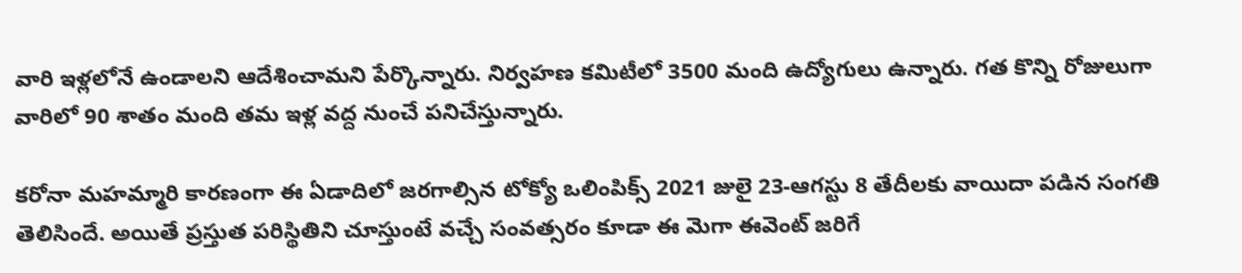వారి ఇళ్లలోనే ఉండాలని ఆదేశించామని పేర్కొన్నారు. నిర్వహణ కమిటీలో 3500 మంది ఉద్యోగులు ఉన్నారు. గత కొన్ని రోజులుగా వారిలో 90 శాతం మంది తమ ఇళ్ల వద్ద నుంచే పనిచేస్తున్నారు.

కరోనా మహమ్మారి కారణంగా ఈ ఏడాదిలో జరగాల్సిన టోక్యో ఒలింపిక్స్‌ 2021 జులై 23-ఆగస్టు 8 తేదీలకు వాయిదా పడిన సంగతి తెలిసిందే. అయితే ప్రస్తుత పరిస్థితిని చూస్తుంటే వచ్చే సంవత్సరం కూడా ఈ మెగా ఈవెంట్‌ జరిగే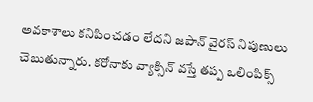అవకాశాలు కనిపించడం లేదని జపాన్‌ వైరస్‌ నిపుణులు చెబుతున్నారు. కరోనాకు వ్యాక్సిన్‌ వస్తే తప్ప ఒలింపిక్స్‌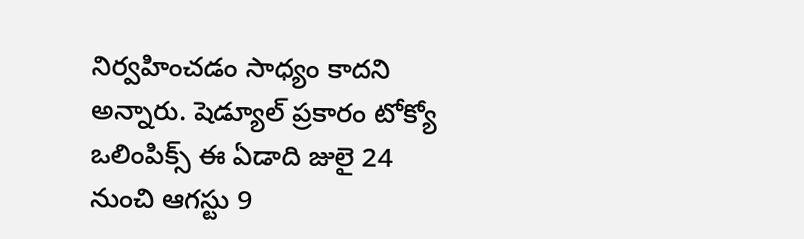నిర్వహించడం సాధ్యం కాదని అన్నారు. షెడ్యూల్‌ ప్రకారం టోక్యో ఒలింపిక్స్‌ ఈ ఏడాది జులై 24 నుంచి ఆగస్టు 9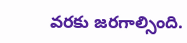వరకు జరగాల్సింది.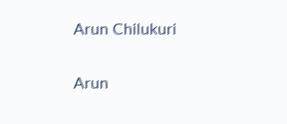Arun Chilukuri

Arun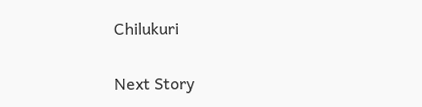Chilukuri

Next Story